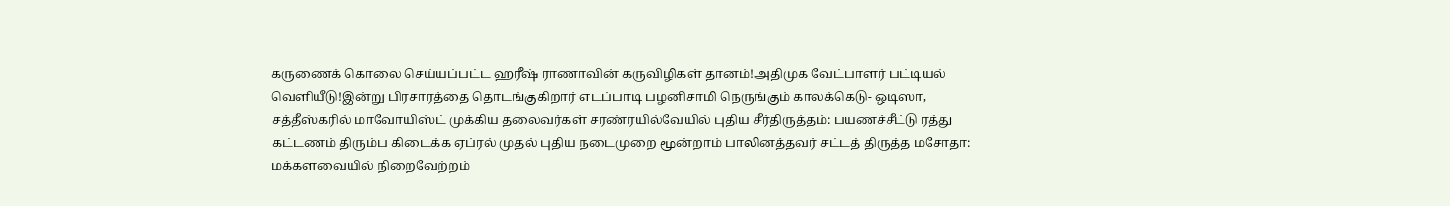கருணைக் கொலை செய்யப்பட்ட ஹரீஷ் ராணாவின் கருவிழிகள் தானம்!அதிமுக வேட்பாளர் பட்டியல் வெளியீடு!இன்று பிரசாரத்தை தொடங்குகிறார் எடப்பாடி பழனிசாமி நெருங்கும் காலக்கெடு- ஒடிஸா, சத்தீஸ்கரில் மாவோயிஸ்ட் முக்கிய தலைவர்கள் சரண்ரயில்வேயில் புதிய சீர்திருத்தம்: பயணச்சீட்டு ரத்து கட்டணம் திரும்ப கிடைக்க ஏப்ரல் முதல் புதிய நடைமுறை மூன்றாம் பாலினத்தவர் சட்டத் திருத்த மசோதா: மக்களவையில் நிறைவேற்றம்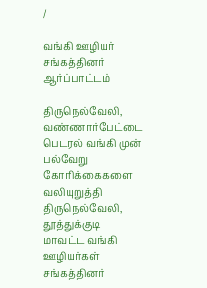/

வங்கி ஊழியர் சங்கத்தினர் ஆர்ப்பாட்டம்

திருநெல்வேலி, வண்ணார்பேட்டை பெடரல் வங்கி முன் பல்வேறு கோரிக்கைகளை வலியுறுத்தி திருநெல்வேலி, தூத்துக்குடி மாவட்ட வங்கி ஊழியர்கள் சங்கத்தினர்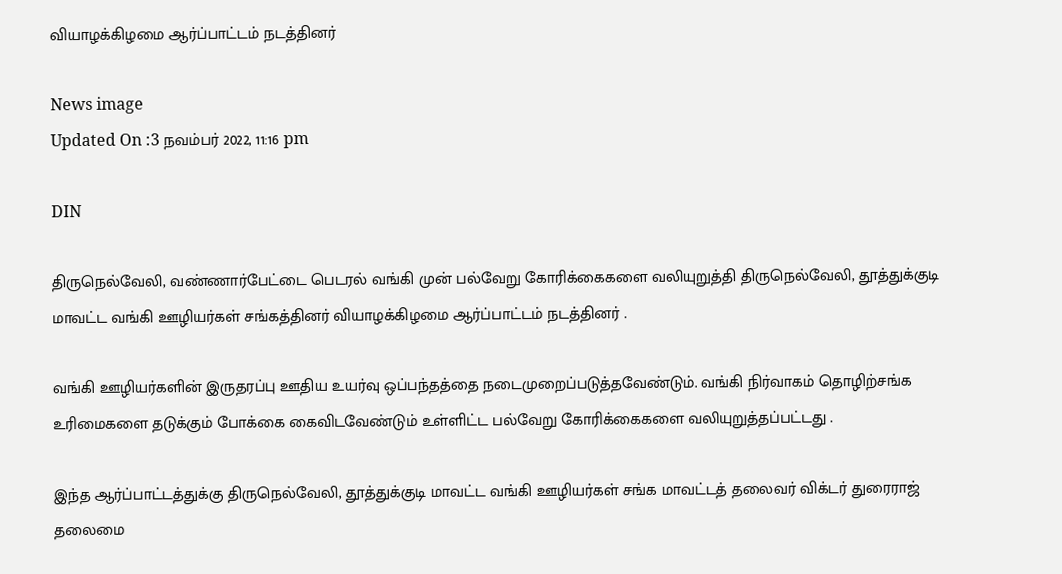வியாழக்கிழமை ஆர்ப்பாட்டம் நடத்தினர்

News image
Updated On :3 நவம்பர் 2022, 11:16 pm

DIN

திருநெல்வேலி, வண்ணார்பேட்டை பெடரல் வங்கி முன் பல்வேறு கோரிக்கைகளை வலியுறுத்தி திருநெல்வேலி, தூத்துக்குடி மாவட்ட வங்கி ஊழியர்கள் சங்கத்தினர் வியாழக்கிழமை ஆர்ப்பாட்டம் நடத்தினர் .

வங்கி ஊழியர்களின் இருதரப்பு ஊதிய உயர்வு ஒப்பந்தத்தை நடைமுறைப்படுத்தவேண்டும். வங்கி நிர்வாகம் தொழிற்சங்க உரிமைகளை தடுக்கும் போக்கை கைவிடவேண்டும் உள்ளிட்ட பல்வேறு கோரிக்கைகளை வலியுறுத்தப்பட்டது .

இந்த ஆர்ப்பாட்டத்துக்கு திருநெல்வேலி, தூத்துக்குடி மாவட்ட வங்கி ஊழியர்கள் சங்க மாவட்டத் தலைவர் விக்டர் துரைராஜ் தலைமை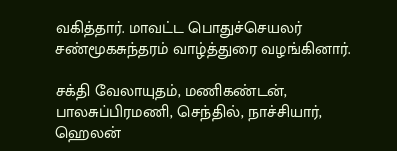வகித்தார். மாவட்ட பொதுச்செயலர் சண்மூகசுந்தரம் வாழ்த்துரை வழங்கினார்.

சக்தி வேலாயுதம், மணிகண்டன், பாலசுப்பிரமணி, செந்தில், நாச்சியார், ஹெலன்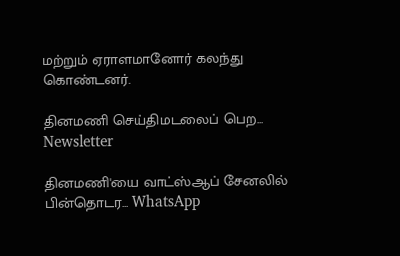மற்றும் ஏராளமானோர் கலந்து கொண்டனர்.

தினமணி செய்திமடலைப் பெற... Newsletter

தினமணி'யை வாட்ஸ்ஆப் சேனலில் பின்தொடர... WhatsApp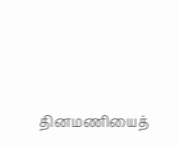தினமணியைத்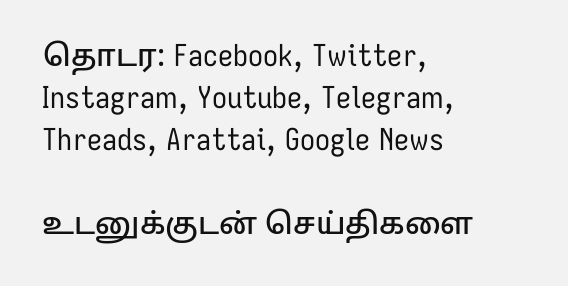தொடர: Facebook, Twitter, Instagram, Youtube, Telegram, Threads, Arattai, Google News

உடனுக்குடன் செய்திகளை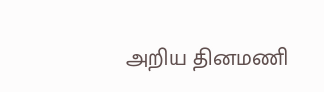அறிய தினமணி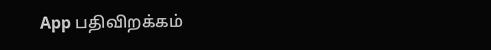App பதிவிறக்கம்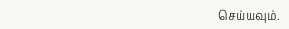செய்யவும்.